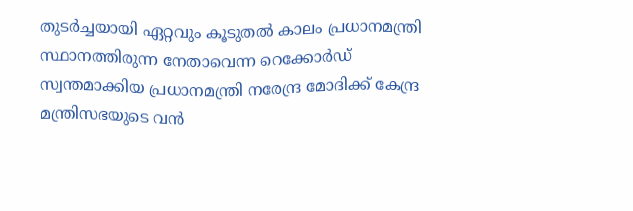തുടർച്ചയായി ഏറ്റവും കൂടുതൽ കാലം പ്രധാനമന്ത്രി സ്ഥാനത്തിരുന്ന നേതാവെന്ന റെക്കോർഡ് സ്വന്തമാക്കിയ പ്രധാനമന്ത്രി നരേന്ദ്ര മോദിക്ക് കേന്ദ്ര മന്ത്രിസഭയുടെ വൻ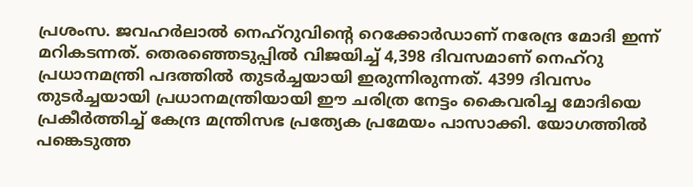പ്രശംസ. ജവഹർലാൽ നെഹ്റുവിന്റെ റെക്കോർഡാണ് നരേന്ദ്ര മോദി ഇന്ന് മറികടന്നത്. തെരഞ്ഞെടുപ്പിൽ വിജയിച്ച് 4,398 ദിവസമാണ് നെഹ്റു പ്രധാനമന്ത്രി പദത്തിൽ തുടർച്ചയായി ഇരുന്നിരുന്നത്. 4399 ദിവസം തുടർച്ചയായി പ്രധാനമന്ത്രിയായി ഈ ചരിത്ര നേട്ടം കൈവരിച്ച മോദിയെ പ്രകീർത്തിച്ച് കേന്ദ്ര മന്ത്രിസഭ പ്രത്യേക പ്രമേയം പാസാക്കി. യോഗത്തിൽ പങ്കെടുത്ത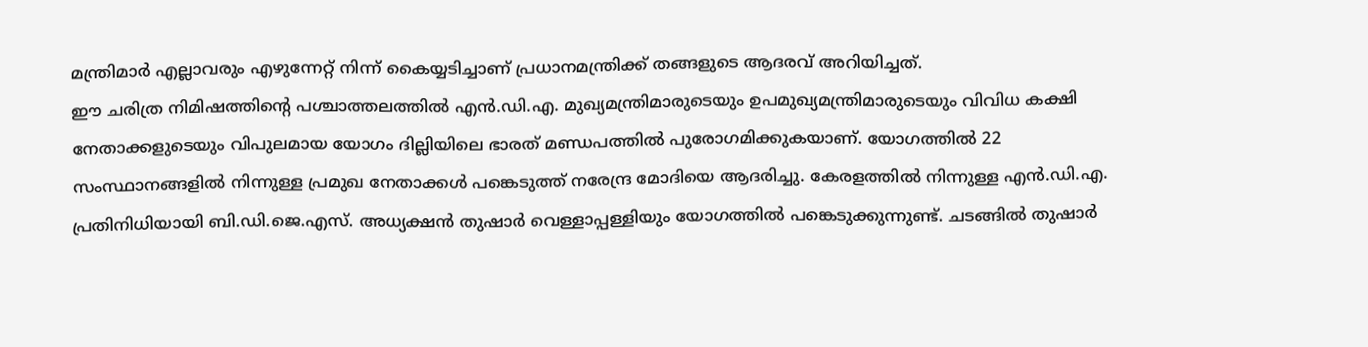മന്ത്രിമാർ എല്ലാവരും എഴുന്നേറ്റ് നിന്ന് കൈയ്യടിച്ചാണ് പ്രധാനമന്ത്രിക്ക് തങ്ങളുടെ ആദരവ് അറിയിച്ചത്.
ഈ ചരിത്ര നിമിഷത്തിന്റെ പശ്ചാത്തലത്തിൽ എൻ.ഡി.എ. മുഖ്യമന്ത്രിമാരുടെയും ഉപമുഖ്യമന്ത്രിമാരുടെയും വിവിധ കക്ഷി നേതാക്കളുടെയും വിപുലമായ യോഗം ദില്ലിയിലെ ഭാരത് മണ്ഡപത്തിൽ പുരോഗമിക്കുകയാണ്. യോഗത്തിൽ 22 സംസ്ഥാനങ്ങളിൽ നിന്നുള്ള പ്രമുഖ നേതാക്കൾ പങ്കെടുത്ത് നരേന്ദ്ര മോദിയെ ആദരിച്ചു. കേരളത്തിൽ നിന്നുള്ള എൻ.ഡി.എ. പ്രതിനിധിയായി ബി.ഡി.ജെ.എസ്. അധ്യക്ഷൻ തുഷാർ വെള്ളാപ്പള്ളിയും യോഗത്തിൽ പങ്കെടുക്കുന്നുണ്ട്. ചടങ്ങിൽ തുഷാർ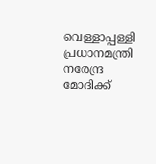വെള്ളാപ്പള്ളി പ്രധാനമന്ത്രി നരേന്ദ്ര മോദിക്ക്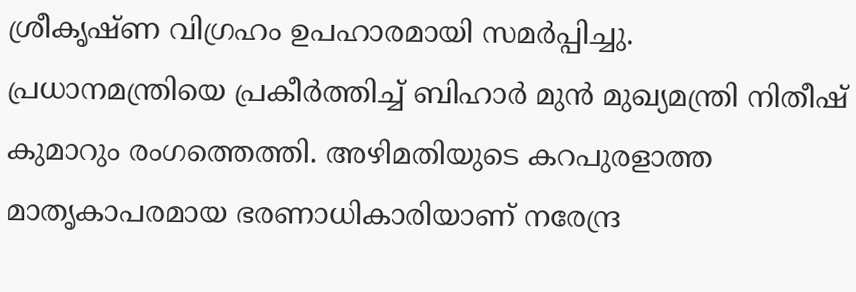ശ്രീകൃഷ്ണ വിഗ്രഹം ഉപഹാരമായി സമർപ്പിച്ചു.
പ്രധാനമന്ത്രിയെ പ്രകീർത്തിച്ച് ബിഹാർ മുൻ മുഖ്യമന്ത്രി നിതീഷ് കുമാറും രംഗത്തെത്തി. അഴിമതിയുടെ കറപുരളാത്ത മാതൃകാപരമായ ഭരണാധികാരിയാണ് നരേന്ദ്ര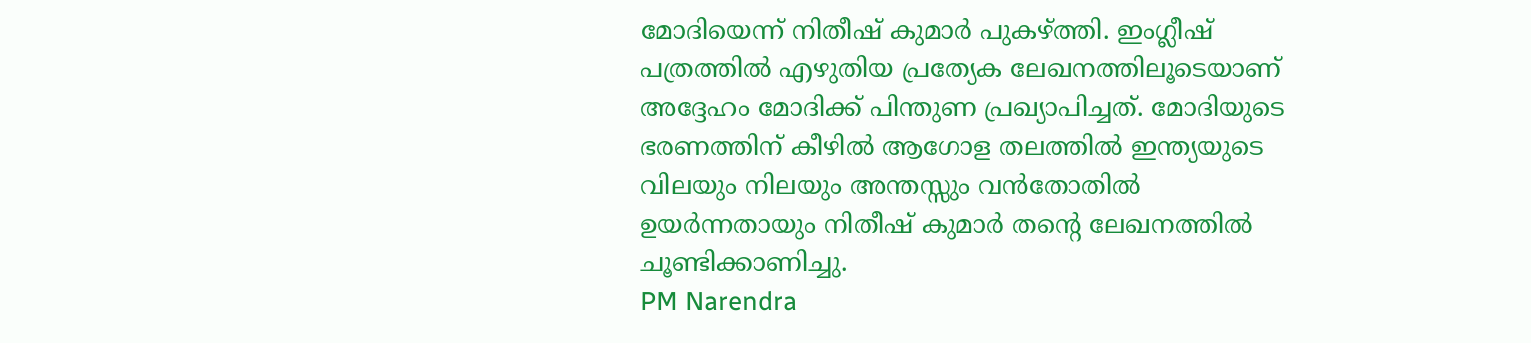മോദിയെന്ന് നിതീഷ് കുമാർ പുകഴ്ത്തി. ഇംഗ്ലീഷ് പത്രത്തിൽ എഴുതിയ പ്രത്യേക ലേഖനത്തിലൂടെയാണ് അദ്ദേഹം മോദിക്ക് പിന്തുണ പ്രഖ്യാപിച്ചത്. മോദിയുടെ ഭരണത്തിന് കീഴിൽ ആഗോള തലത്തിൽ ഇന്ത്യയുടെ വിലയും നിലയും അന്തസ്സും വൻതോതിൽ ഉയർന്നതായും നിതീഷ് കുമാർ തന്റെ ലേഖനത്തിൽ ചൂണ്ടിക്കാണിച്ചു.
PM Narendra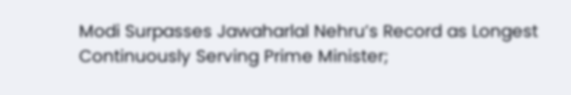Modi Surpasses Jawaharlal Nehru’s Record as Longest Continuously Serving Prime Minister;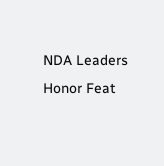NDA Leaders Honor Feat